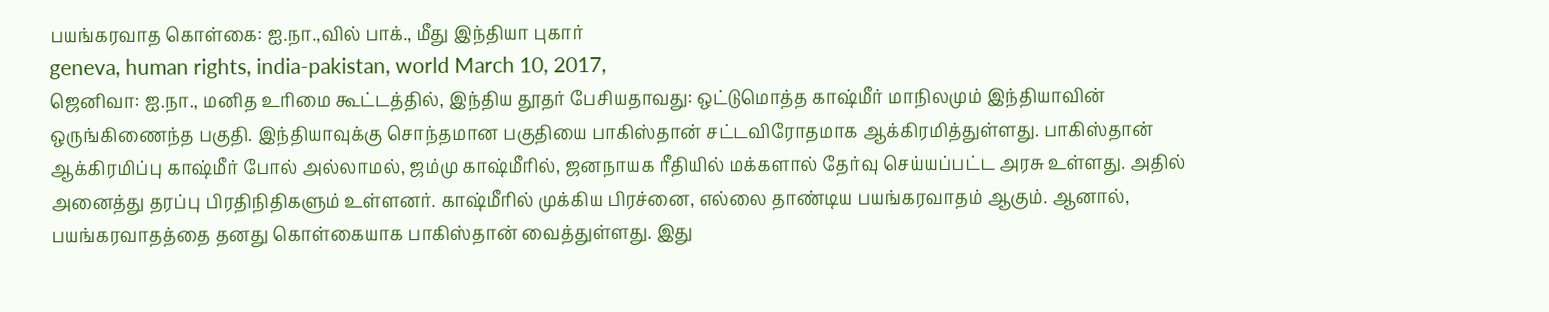பயங்கரவாத கொள்கை: ஐ.நா.,வில் பாக்., மீது இந்தியா புகார்
geneva, human rights, india-pakistan, world March 10, 2017,
ஜெனிவா: ஐ.நா., மனித உரிமை கூட்டத்தில், இந்திய தூதர் பேசியதாவது: ஒட்டுமொத்த காஷ்மீர் மாநிலமும் இந்தியாவின் ஒருங்கிணைந்த பகுதி. இந்தியாவுக்கு சொந்தமான பகுதியை பாகிஸ்தான் சட்டவிரோதமாக ஆக்கிரமித்துள்ளது. பாகிஸ்தான் ஆக்கிரமிப்பு காஷ்மீர் போல் அல்லாமல், ஜம்மு காஷ்மீரில், ஜனநாயக ரீதியில் மக்களால் தேர்வு செய்யப்பட்ட அரசு உள்ளது. அதில் அனைத்து தரப்பு பிரதிநிதிகளும் உள்ளனர். காஷ்மீரில் முக்கிய பிரச்னை, எல்லை தாண்டிய பயங்கரவாதம் ஆகும். ஆனால், பயங்கரவாதத்தை தனது கொள்கையாக பாகிஸ்தான் வைத்துள்ளது. இது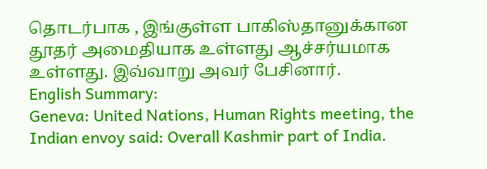தொடர்பாக , இங்குள்ள பாகிஸ்தானுக்கான தூதர் அமைதியாக உள்ளது ஆச்சர்யமாக உள்ளது. இவ்வாறு அவர் பேசினார்.
English Summary:
Geneva: United Nations, Human Rights meeting, the Indian envoy said: Overall Kashmir part of India.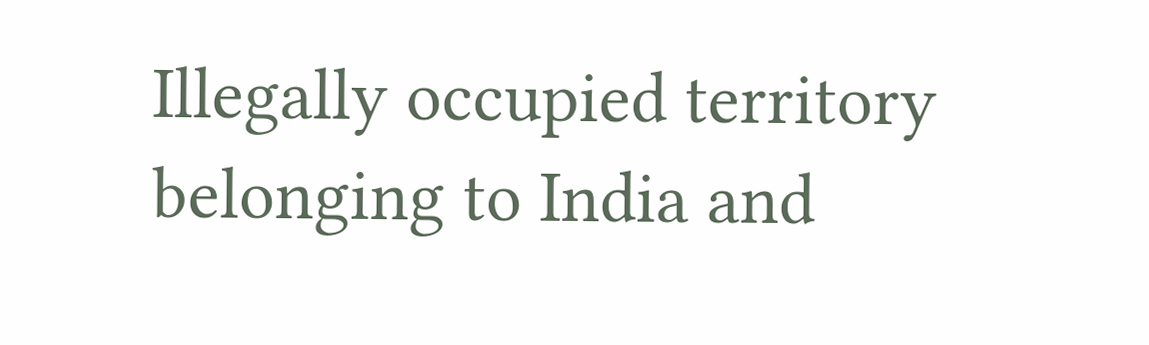Illegally occupied territory belonging to India and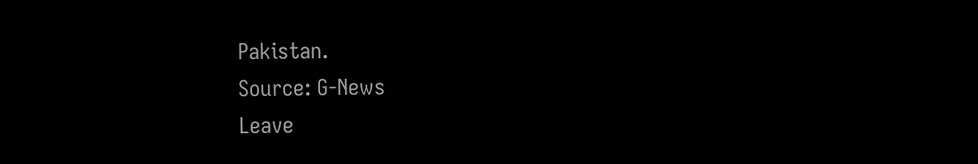Pakistan.
Source: G-News
Leave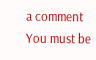a comment
You must be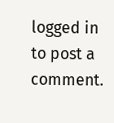logged in to post a comment.